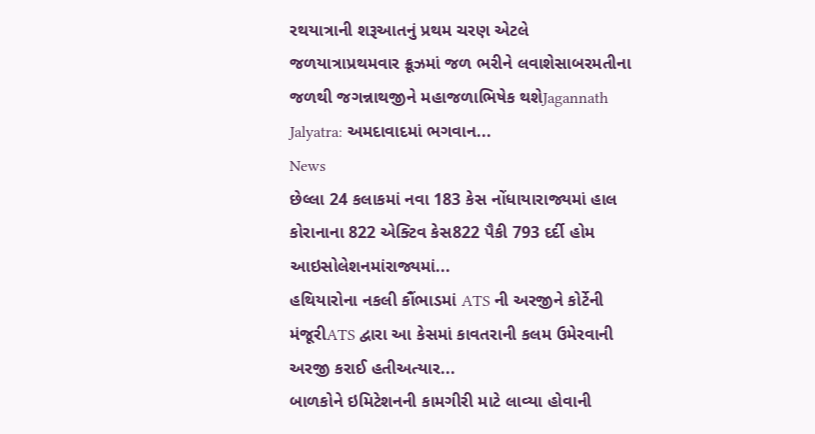રથયાત્રાની શરૂઆતનું પ્રથમ ચરણ એટલે જળયાત્રાપ્રથમવાર ક્રૂઝમાં જળ ભરીને લવાશેસાબરમતીના જળથી જગન્નાથજીને મહાજળાભિષેક થશેJagannath Jalyatra: અમદાવાદમાં ભગવાન...
News
છેલ્લા 24 કલાકમાં નવા 183 કેસ નોંધાયારાજ્યમાં હાલ કોરાનાના 822 એક્ટિવ કેસ822 પૈકી 793 દર્દી હોમ આઇસોલેશનમાંરાજ્યમાં...
હથિયારોના નકલી કૌંભાડમાં ATS ની અરજીને કોર્ટેની મંજૂરીATS દ્વારા આ કેસમાં કાવતરાની કલમ ઉમેરવાની અરજી કરાઈ હતીઅત્યાર...
બાળકોને ઇમિટેશનની કામગીરી માટે લાવ્યા હોવાની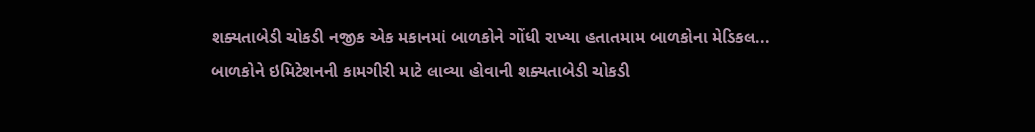શક્યતાબેડી ચોકડી નજીક એક મકાનમાં બાળકોને ગોંધી રાખ્યા હતાતમામ બાળકોના મેડિકલ...
બાળકોને ઇમિટેશનની કામગીરી માટે લાવ્યા હોવાની શક્યતાબેડી ચોકડી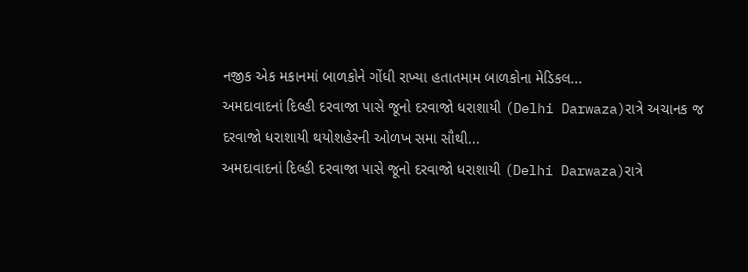નજીક એક મકાનમાં બાળકોને ગોંધી રાખ્યા હતાતમામ બાળકોના મેડિકલ...
અમદાવાદનાં દિલ્હી દરવાજા પાસે જૂનો દરવાજો ધરાશાયી (Delhi Darwaza)રાત્રે અચાનક જ દરવાજો ધરાશાયી થયોશહેરની ઓળખ સમા સૌથી...
અમદાવાદનાં દિલ્હી દરવાજા પાસે જૂનો દરવાજો ધરાશાયી (Delhi Darwaza)રાત્રે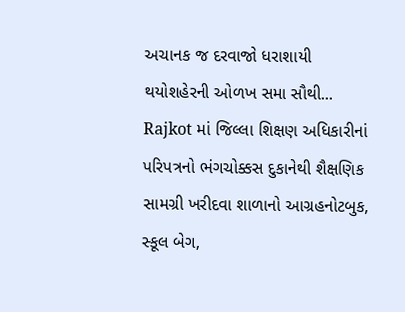અચાનક જ દરવાજો ધરાશાયી થયોશહેરની ઓળખ સમા સૌથી...
Rajkot માં જિલ્લા શિક્ષણ અધિકારીનાં પરિપત્રનો ભંગચોક્કસ દુકાનેથી શૈક્ષણિક સામગ્રી ખરીદવા શાળાનો આગ્રહનોટબુક, સ્કૂલ બેગ,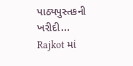પાઠ્યપુસ્તકની ખરીદી...
Rajkot માં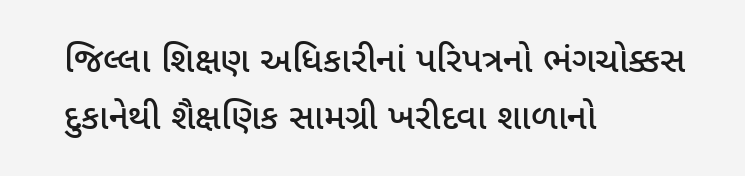જિલ્લા શિક્ષણ અધિકારીનાં પરિપત્રનો ભંગચોક્કસ દુકાનેથી શૈક્ષણિક સામગ્રી ખરીદવા શાળાનો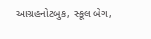આગ્રહનોટબુક, સ્કૂલ બેગ,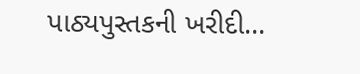પાઠ્યપુસ્તકની ખરીદી...